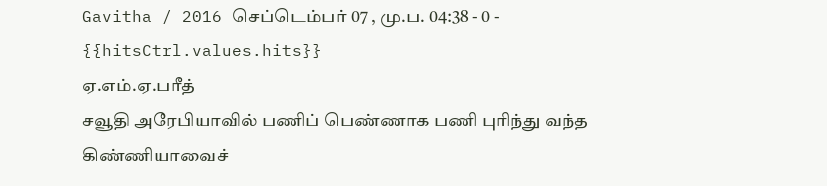Gavitha / 2016 செப்டெம்பர் 07 , மு.ப. 04:38 - 0 - {{hitsCtrl.values.hits}}
ஏ.எம்.ஏ.பரீத்
சவூதி அரேபியாவில் பணிப் பெண்ணாக பணி புரிந்து வந்த கிண்ணியாவைச்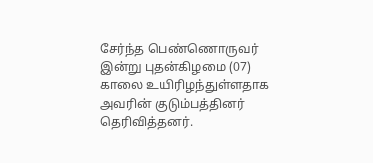சேர்ந்த பெண்ணொருவர் இன்று புதன்கிழமை (07) காலை உயிரிழந்துள்ளதாக அவரின் குடும்பத்தினர் தெரிவித்தனர்.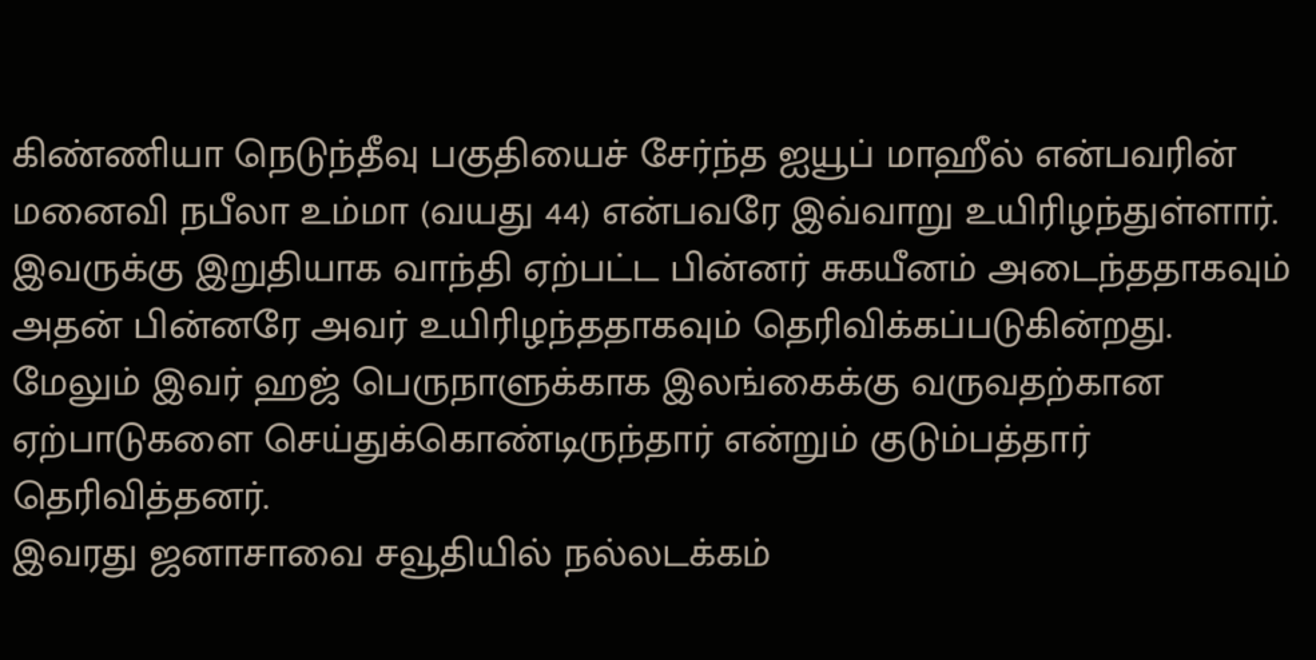கிண்ணியா நெடுந்தீவு பகுதியைச் சேர்ந்த ஐயூப் மாஹீல் என்பவரின் மனைவி நபீலா உம்மா (வயது 44) என்பவரே இவ்வாறு உயிரிழந்துள்ளார்.
இவருக்கு இறுதியாக வாந்தி ஏற்பட்ட பின்னர் சுகயீனம் அடைந்ததாகவும் அதன் பின்னரே அவர் உயிரிழந்ததாகவும் தெரிவிக்கப்படுகின்றது. மேலும் இவர் ஹஜ் பெருநாளுக்காக இலங்கைக்கு வருவதற்கான ஏற்பாடுகளை செய்துக்கொண்டிருந்தார் என்றும் குடும்பத்தார் தெரிவித்தனர்.
இவரது ஜனாசாவை சவூதியில் நல்லடக்கம்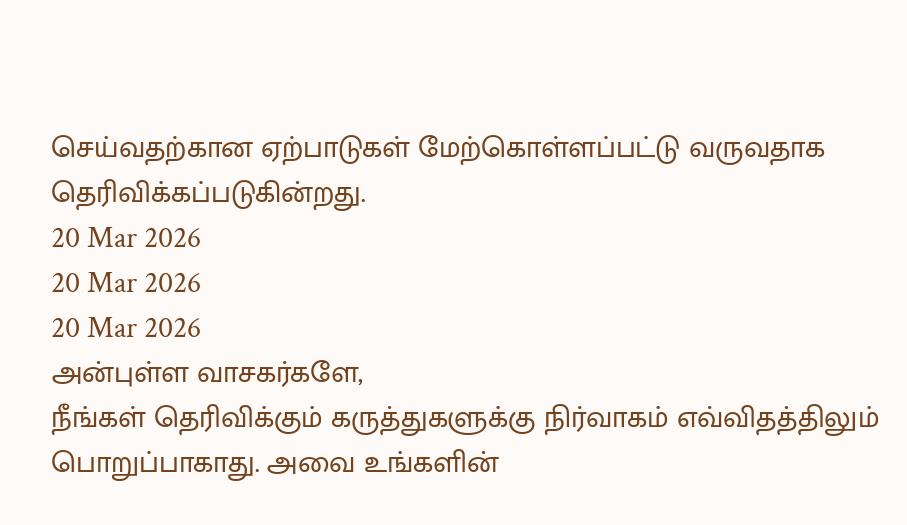செய்வதற்கான ஏற்பாடுகள் மேற்கொள்ளப்பட்டு வருவதாக தெரிவிக்கப்படுகின்றது.
20 Mar 2026
20 Mar 2026
20 Mar 2026
அன்புள்ள வாசகர்களே,
நீங்கள் தெரிவிக்கும் கருத்துகளுக்கு நிர்வாகம் எவ்விதத்திலும் பொறுப்பாகாது. அவை உங்களின்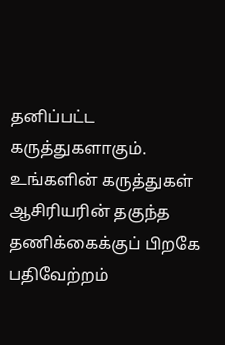தனிப்பட்ட கருத்துகளாகும். உங்களின் கருத்துகள் ஆசிரியரின் தகுந்த தணிக்கைக்குப் பிறகே பதிவேற்றம்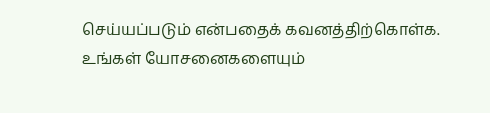செய்யப்படும் என்பதைக் கவனத்திற்கொள்க. உங்கள் யோசனைகளையும்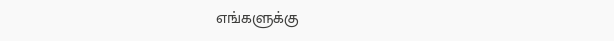எங்களுக்கு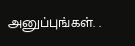அனுப்புங்கள். .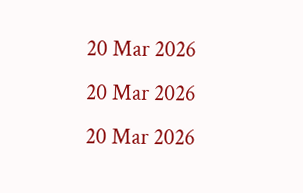20 Mar 2026
20 Mar 2026
20 Mar 2026